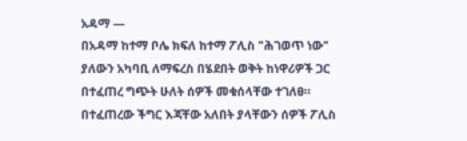አዳማ —
በአዳማ ከተማ ቦሌ ክፍለ ከተማ ፖሊስ "ሕገወጥ ነው" ያለውን አካባቢ ለማፍረስ በሄደበት ወቅት ከነዋሪዎች ጋር በተፈጠረ ግጭት ሁለት ሰዎች መቁሰላቸው ተገለፀ።
በተፈጠረው ችግር እጃቸው አለበት ያላቸውን ሰዎች ፖሊስ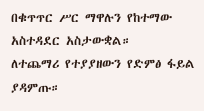በቁጥጥር ሥር ማዋሉን የከተማው አስተዳደር አስታውቋል።
ለተጨማሪ የተያያዘውን የድምፅ ፋይል ያዳምጡ።